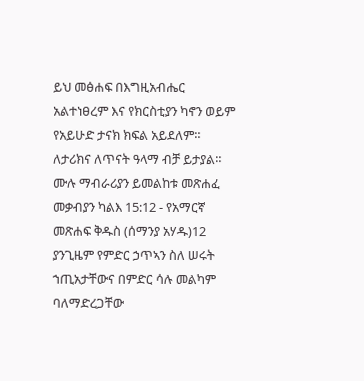ይህ መፅሐፍ በእግዚአብሔር አልተነፀረም እና የክርስቲያን ካኖን ወይም የአይሁድ ታናክ ክፍል አይደለም። ለታሪክና ለጥናት ዓላማ ብቻ ይታያል። ሙሉ ማብራሪያን ይመልከቱ መጽሐፈ መቃብያን ካልእ 15:12 - የአማርኛ መጽሐፍ ቅዱስ (ሰማንያ አሃዱ)12 ያንጊዜም የምድር ኃጥኣን ስለ ሠሩት ኀጢአታቸውና በምድር ሳሉ መልካም ባለማድረጋቸው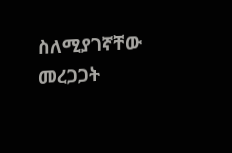ስለሚያገኛቸው መረጋጋት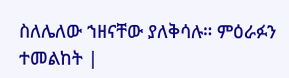ስለሌለው ኀዘናቸው ያለቅሳሉ። ምዕራፉን ተመልከት |